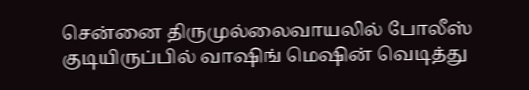சென்னை திருமுல்லைவாயலில் போலீஸ் குடியிருப்பில் வாஷிங் மெஷின் வெடித்து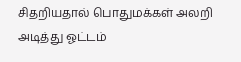சிதறியதால் பொதுமக்கள் அலறி அடித்து ஓட்டம்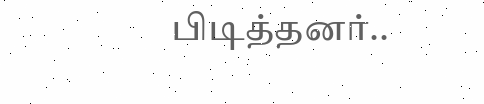பிடித்தனர்..